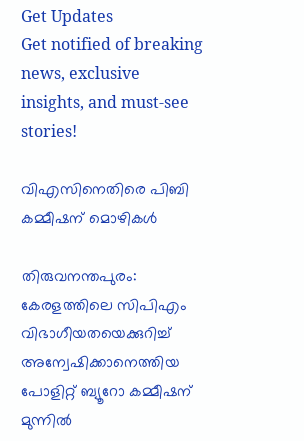Get Updates
Get notified of breaking news, exclusive insights, and must-see stories!

വിഎസിനെതിരെ പിബി കമ്മീഷന് മൊഴികള്‍

തിരുവനന്തപുരം: കേരളത്തിലെ സിപിഎം വിഭാഗീയതയെക്കുറിച്ച് അന്വേഷിക്കാനെത്തിയ പോളിറ്റ് ബ്യൂറോ കമ്മീഷന് മുന്നില്‍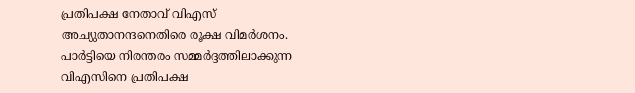പ്രതിപക്ഷ നേതാവ് വിഎസ് അച്യുതാനന്ദനെതിരെ രൂക്ഷ വിമര്‍ശനം. പാര്‍ട്ടിയെ നിരന്തരം സമ്മര്‍ദ്ദത്തിലാക്കുന്ന വിഎസിനെ പ്രതിപക്ഷ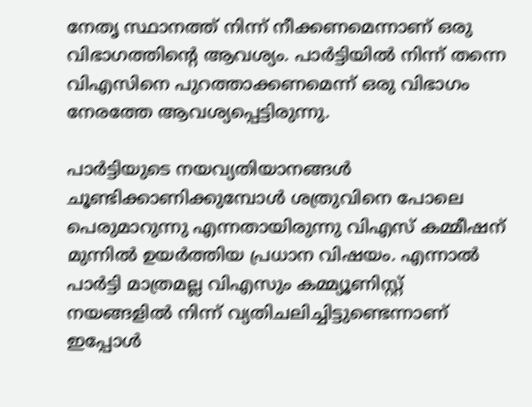നേതൃ സ്ഥാനത്ത് നിന്ന് നീക്കണമെന്നാണ് ഒരു വിഭാഗത്തിന്റെ ആവശ്യം. പാര്‍ട്ടിയില്‍ നിന്ന് തന്നെ വിഎസിനെ പുറത്താക്കണമെന്ന് ഒരു വിഭാഗം നേരത്തേ ആവശ്യപ്പെട്ടിരുന്നു.

പാര്‍ട്ടിയുടെ നയവ്യതിയാനങ്ങള്‍ ചൂണ്ടിക്കാണിക്കുമ്പോള്‍ ശത്രുവിനെ പോലെ പെരുമാറുന്നു എന്നതായിരുന്നു വിഎസ് കമ്മീഷന് മുന്നില്‍ ഉയര്‍ത്തിയ പ്രധാന വിഷയം. എന്നാല്‍ പാര്‍ട്ടി മാത്രമല്ല വിഎസും കമ്മ്യൂണിസ്റ്റ് നയങ്ങളില്‍ നിന്ന് വ്യതിചലിച്ചിട്ടുണ്ടെന്നാണ് ഇപ്പോള്‍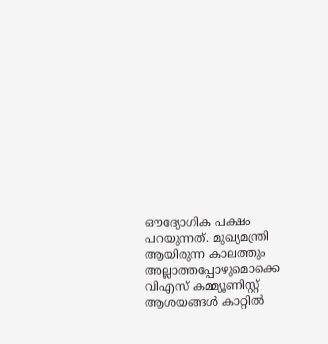ഔദ്യോഗിക പക്ഷം പറയുന്നത്. മുഖ്യമന്ത്രി ആയിരുന്ന കാലത്തും അല്ലാത്തപ്പോഴുമൊക്കെ വിഎസ് കമ്മ്യൂണിസ്റ്റ് ആശയങ്ങള്‍ കാറ്റില്‍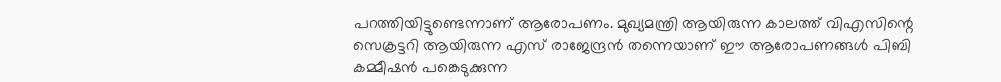പറത്തിയിട്ടുണ്ടെന്നാണ് ആരോപണം. മുഖ്യമന്ത്രി ആയിരുന്ന കാലത്ത് വിഎസിന്റെ സെക്രട്ടറി ആയിരുന്ന എസ് രാജേന്ദ്രന്‍ തന്നെയാണ് ഈ ആരോപണങ്ങള്‍ പിബി കമ്മീഷന്‍ പങ്കെടുക്കുന്ന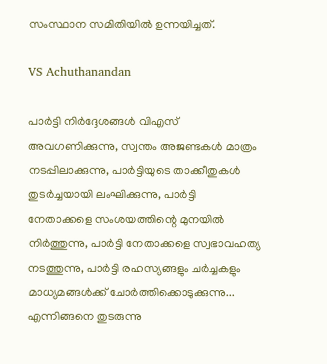സംസ്ഥാന സമിതിയില്‍ ഉന്നയിച്ചത്.

VS Achuthanandan

പാര്‍ട്ടി നിര്‍ദ്ദേശങ്ങള്‍ വിഎസ് അവഗണിക്കുന്നു, സ്വന്തം അജണ്ടകള്‍ മാത്രം നടപ്പിലാക്കുന്നു, പാര്‍ട്ടിയുടെ താക്കീതുകള്‍ തുടര്‍ച്ചയായി ലംഘിക്കുന്നു, പാര്‍ട്ടി നേതാക്കളെ സംശയത്തിന്റെ മുനയില്‍ നിര്‍ത്തുന്നു, പാര്‍ട്ടി നേതാക്കളെ സ്വഭാവഹത്യ നടത്തുന്നു, പാര്‍ട്ടി രഹസ്യങ്ങളും ചര്‍ച്ചകളും മാധ്യമങ്ങള്‍ക്ക് ചോര്‍ത്തിക്കൊടുക്കുന്നു... എന്നിങ്ങനെ തുടരുന്നു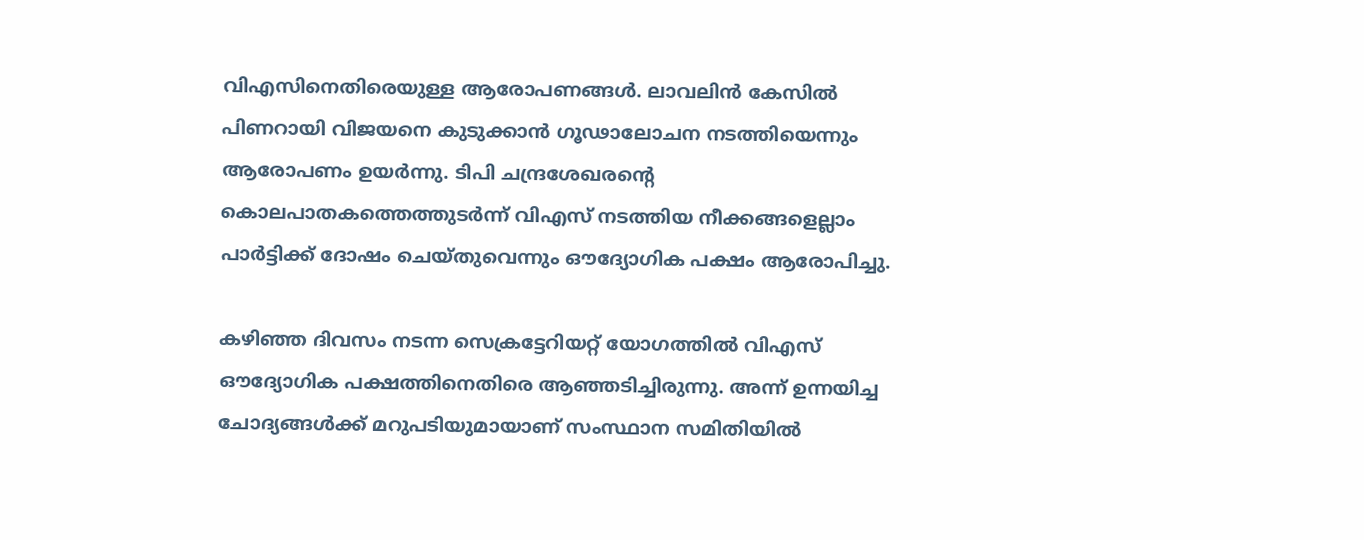വിഎസിനെതിരെയുള്ള ആരോപണങ്ങള്‍. ലാവലിന്‍ കേസില്‍ പിണറായി വിജയനെ കുടുക്കാന്‍ ഗൂഢാലോചന നടത്തിയെന്നും ആരോപണം ഉയര്‍ന്നു. ടിപി ചന്ദ്രശേഖരന്റെ കൊലപാതകത്തെത്തുടര്‍ന്ന് വിഎസ് നടത്തിയ നീക്കങ്ങളെല്ലാം പാര്‍ട്ടിക്ക് ദോഷം ചെയ്തുവെന്നും ഔദ്യോഗിക പക്ഷം ആരോപിച്ചു.

കഴിഞ്ഞ ദിവസം നടന്ന സെക്രട്ടേറിയറ്റ് യോഗത്തില്‍ വിഎസ് ഔദ്യോഗിക പക്ഷത്തിനെതിരെ ആഞ്ഞടിച്ചിരുന്നു. അന്ന് ഉന്നയിച്ച ചോദ്യങ്ങള്‍ക്ക് മറുപടിയുമായാണ് സംസ്ഥാന സമിതിയില്‍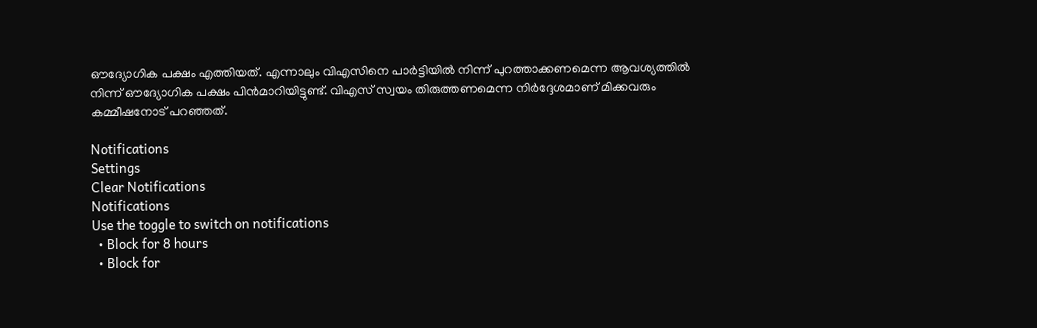ഔദ്യോഗിക പക്ഷം എത്തിയത്. എന്നാലും വിഎസിനെ പാര്‍ട്ടിയില്‍ നിന്ന് പുറത്താക്കണമെന്ന ആവശ്യത്തില്‍ നിന്ന് ഔദ്യോഗിക പക്ഷം പിന്‍മാറിയിട്ടുണ്ട്. വിഎസ് സ്വയം തിരുത്തണമെന്ന നിര്‍ദ്ദേശമാണ് മിക്കവരും കമ്മീഷനോട് പറഞ്ഞത്.

Notifications
Settings
Clear Notifications
Notifications
Use the toggle to switch on notifications
  • Block for 8 hours
  • Block for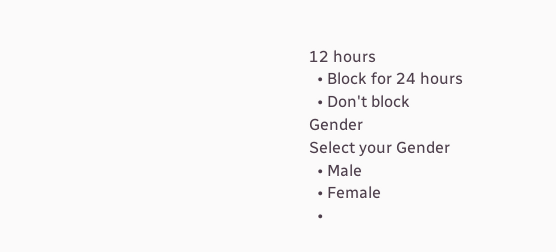12 hours
  • Block for 24 hours
  • Don't block
Gender
Select your Gender
  • Male
  • Female
  •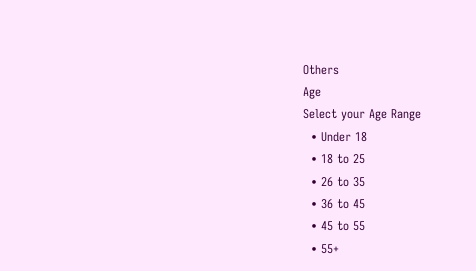Others
Age
Select your Age Range
  • Under 18
  • 18 to 25
  • 26 to 35
  • 36 to 45
  • 45 to 55
  • 55+